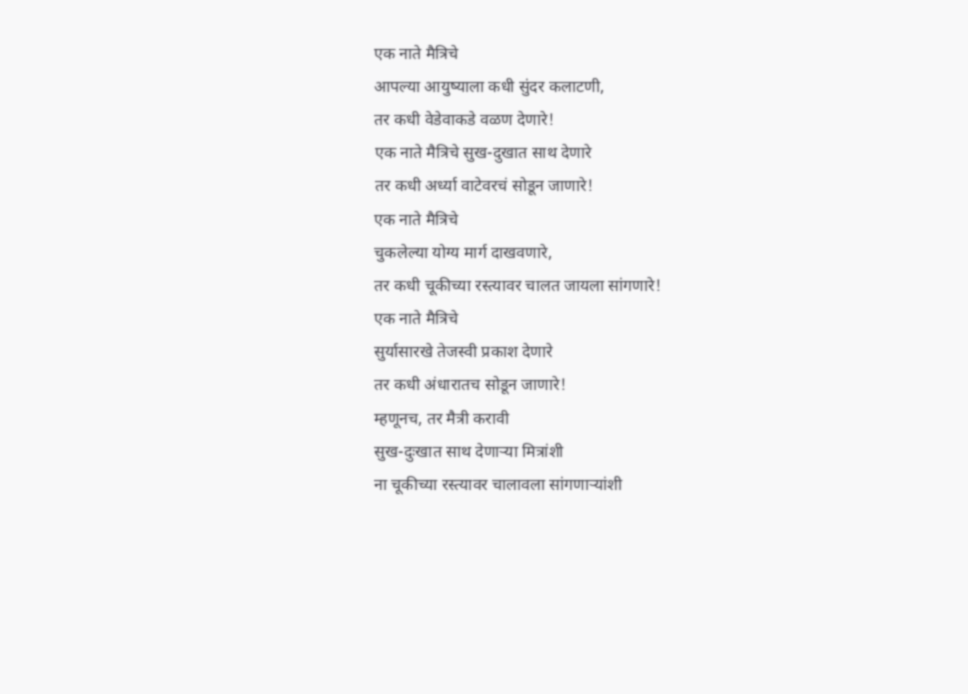एक नाते मैत्रिचे
आपल्या आयुष्याला कधी सुंदर कलाटणी,
तर कधी वेडेवाकडे वळण देणारे!
एक नाते मैत्रिचे सुख-दुखात साथ देणारे
तर कधी अर्ध्या वाटेवरचं सोडून जाणारे!
एक नाते मैत्रिचे
चुकलेल्या योग्य मार्ग दाखवणारे,
तर कधी चूकीच्या रस्त्यावर चालत जायला सांगणारे!
एक नाते मैत्रिचे
सुर्यासारखे तेजस्वी प्रकाश देणारे
तर कधी अंधारातच सोडून जाणारे!
म्हणूनच, तर मैत्री करावी
सुख-दुःखात साथ देणाऱ्या मित्रांशी
ना चूकीच्या रस्त्यावर चालावला सांगणाऱ्यांशी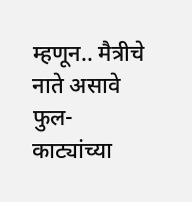म्हणून.. मैत्रीचे नाते असावे
फुल-काट्यांच्या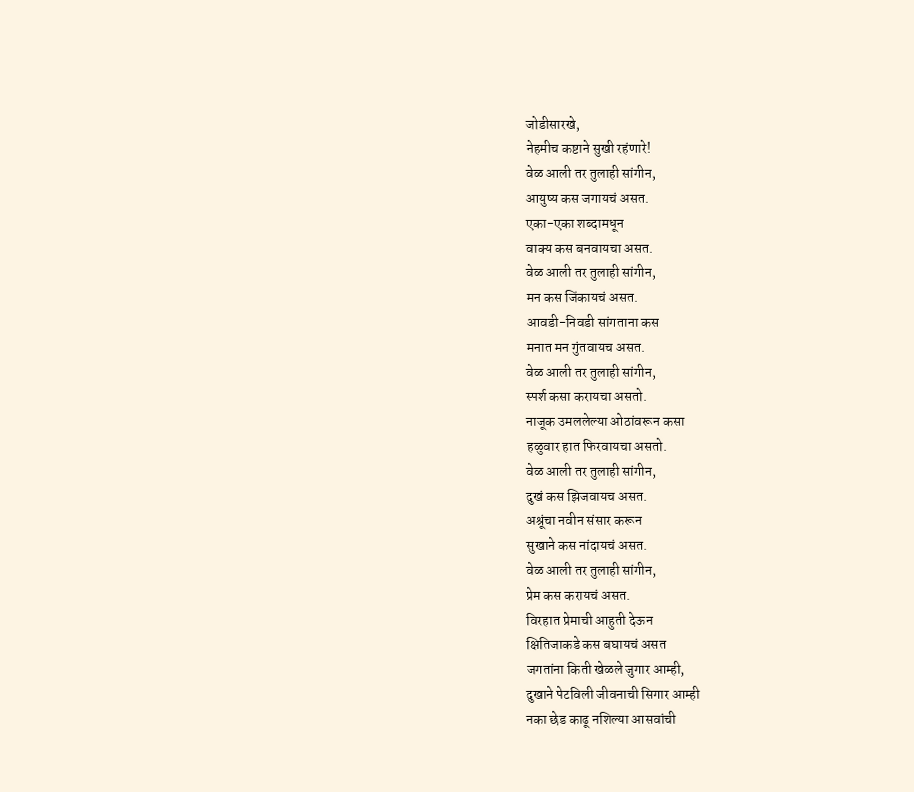जोडीसारखे,
नेहमीच कष्टाने सुखी रहंणारे!
वेळ आली तर तुलाही सांगीन,
आयुष्य कस जगायचं असत.
एका-एका शब्दामधून
वाक्य कस बनवायचा असत.
वेळ आली तर तुलाही सांगीन,
मन कस जिंकायचं असत.
आवडी-निवडी सांगताना कस
मनात मन गुंतवायच असत.
वेळ आली तर तुलाही सांगीन,
स्पर्श कसा करायचा असतो.
नाजूक उमललेल्या ओठांवरून कसा
हळुवार हात फिरवायचा असतो.
वेळ आली तर तुलाही सांगीन,
दुखं कस झिजवायच असत.
अश्रूंचा नवीन संसार करून
सुखाने कस नांदायचं असत.
वेळ आली तर तुलाही सांगीन,
प्रेम कस करायचं असत.
विरहात प्रेमाची आहुती देऊन
क्षितिजाकडे कस बघायचं असत
जगतांना किती खेळले जुगार आम्ही,
दुखाने पेटविली जीवनाची सिगार आम्ही
नका छेड काढू नशिल्या आसवांची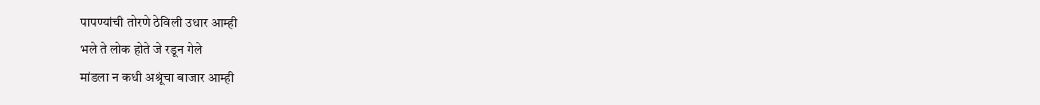पापण्यांची तोरणे ठेविली उधार आम्ही
भले ते लोक होते जे रडून गेले
मांडला न कधी अश्रूंचा बाजार आम्ही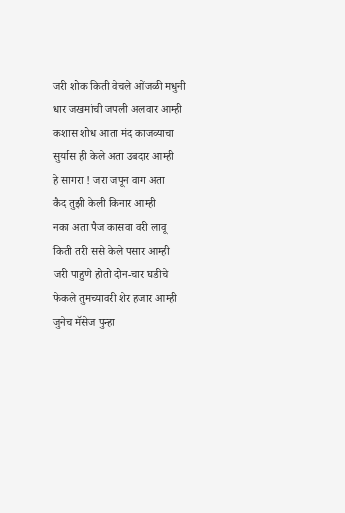जरी शोक किती वेचले ओंजळी मधुनी
धार जखमांची जपली अलवार आम्ही
कशास शोध आता मंद काजव्याचा
सुर्यास ही केले अता उबदार आम्ही
हे सागरा ! जरा जपून वाग अता
कैद तुझी केली किनार आम्ही
नका अता पैज कासवा वरी लावू
किती तरी ससे केले पसार आम्ही
जरी पाहुणे होतो दोन-चार घडीचे
फेकले तुमच्यावरी शेर हजार आम्ही
जुनेच मॅसेज पुन्हा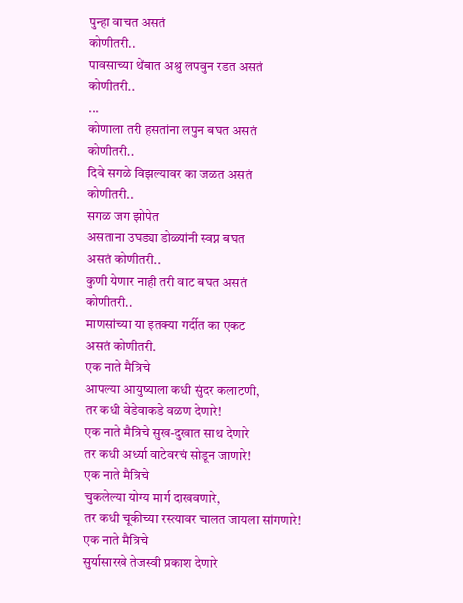पुन्हा वाचत असतं
कोणीतरी..
पावसाच्या थेंबात अश्रु लपवुन रडत असतं
कोणीतरी..
...
कोणाला तरी हसतांना लपुन बघत असतं
कोणीतरी..
दिवे सगळे विझल्यावर का जळत असतं
कोणीतरी..
सगळ जग झोपेत
असताना उघड्या डोळ्यांनी स्वप्न बघत
असतं कोणीतरी..
कुणी येणार नाही तरी वाट बघत असतं
कोणीतरी..
माणसांच्या या इतक्या गर्दीत का एकट
असतं कोणीतरी.
एक नाते मैत्रिचे
आपल्या आयुष्याला कधी सुंदर कलाटणी,
तर कधी वेडेवाकडे वळण देणारे!
एक नाते मैत्रिचे सुख-दुखात साथ देणारे
तर कधी अर्ध्या वाटेवरचं सोडून जाणारे!
एक नाते मैत्रिचे
चुकलेल्या योग्य मार्ग दाखवणारे,
तर कधी चूकीच्या रस्त्यावर चालत जायला सांगणारे!
एक नाते मैत्रिचे
सुर्यासारखे तेजस्वी प्रकाश देणारे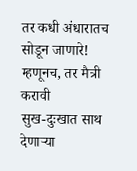तर कधी अंधारातच सोडून जाणारे!
म्हणूनच, तर मैत्री करावी
सुख-दुःखात साथ देणाऱ्या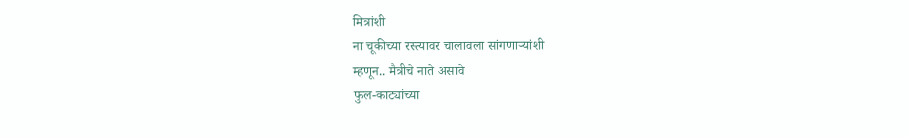मित्रांशी
ना चूकीच्या रस्त्यावर चालावला सांगणाऱ्यांशी
म्हणून.. मैत्रीचे नाते असावे
फुल-काट्यांच्या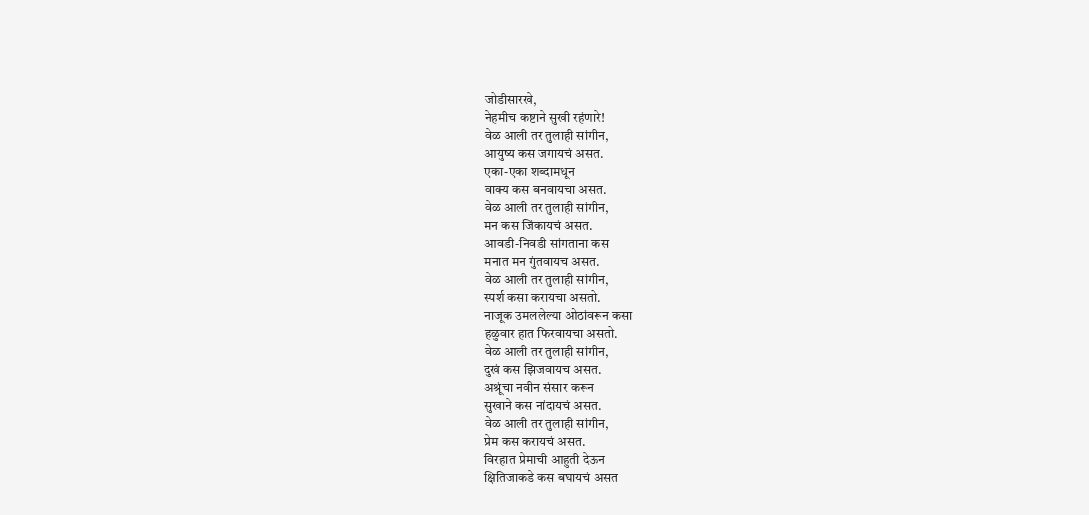जोडीसारखे,
नेहमीच कष्टाने सुखी रहंणारे!
वेळ आली तर तुलाही सांगीन,
आयुष्य कस जगायचं असत.
एका-एका शब्दामधून
वाक्य कस बनवायचा असत.
वेळ आली तर तुलाही सांगीन,
मन कस जिंकायचं असत.
आवडी-निवडी सांगताना कस
मनात मन गुंतवायच असत.
वेळ आली तर तुलाही सांगीन,
स्पर्श कसा करायचा असतो.
नाजूक उमललेल्या ओठांवरून कसा
हळुवार हात फिरवायचा असतो.
वेळ आली तर तुलाही सांगीन,
दुखं कस झिजवायच असत.
अश्रूंचा नवीन संसार करून
सुखाने कस नांदायचं असत.
वेळ आली तर तुलाही सांगीन,
प्रेम कस करायचं असत.
विरहात प्रेमाची आहुती देऊन
क्षितिजाकडे कस बघायचं असत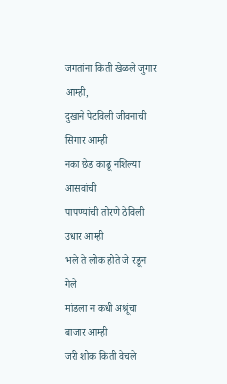जगतांना किती खेळले जुगार आम्ही,
दुखाने पेटविली जीवनाची सिगार आम्ही
नका छेड काढू नशिल्या आसवांची
पापण्यांची तोरणे ठेविली उधार आम्ही
भले ते लोक होते जे रडून गेले
मांडला न कधी अश्रूंचा बाजार आम्ही
जरी शोक किती वेचले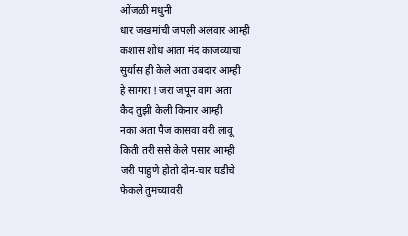ओंजळी मधुनी
धार जखमांची जपली अलवार आम्ही
कशास शोध आता मंद काजव्याचा
सुर्यास ही केले अता उबदार आम्ही
हे सागरा ! जरा जपून वाग अता
कैद तुझी केली किनार आम्ही
नका अता पैज कासवा वरी लावू
किती तरी ससे केले पसार आम्ही
जरी पाहुणे होतो दोन-चार घडीचे
फेकले तुमच्यावरी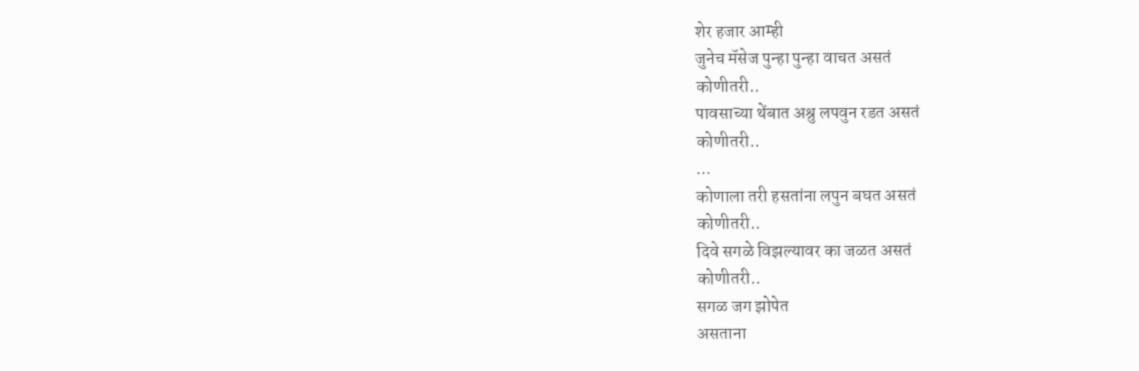शेर हजार आम्ही
जुनेच मॅसेज पुन्हा पुन्हा वाचत असतं
कोणीतरी..
पावसाच्या थेंबात अश्रु लपवुन रडत असतं
कोणीतरी..
...
कोणाला तरी हसतांना लपुन बघत असतं
कोणीतरी..
दिवे सगळे विझल्यावर का जळत असतं
कोणीतरी..
सगळ जग झोपेत
असताना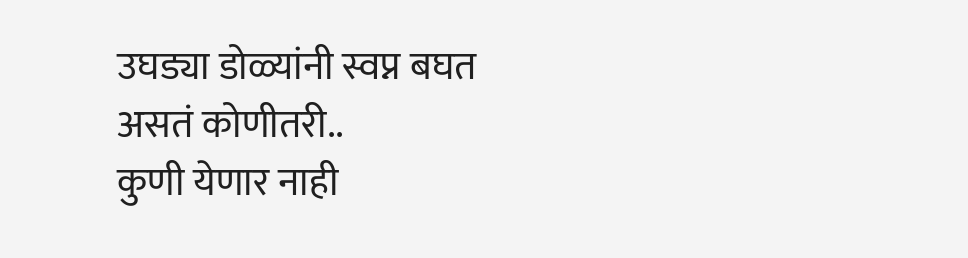उघड्या डोळ्यांनी स्वप्न बघत
असतं कोणीतरी..
कुणी येणार नाही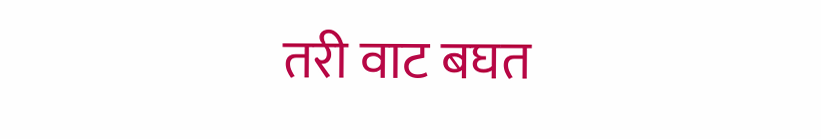तरी वाट बघत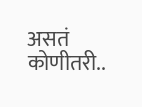असतं
कोणीतरी..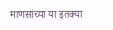माणसांच्या या इतक्या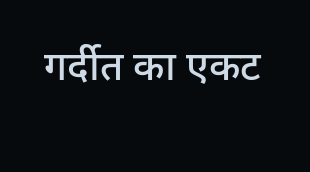गर्दीत का एकट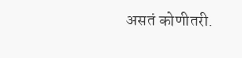असतं कोणीतरी.